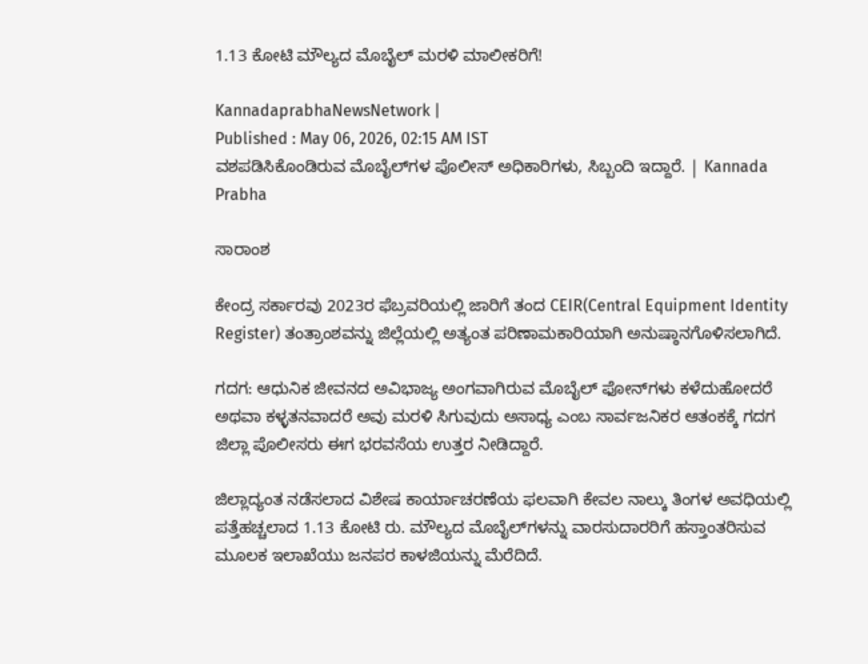1.13 ಕೋಟಿ ಮೌಲ್ಯದ ಮೊಬೈಲ್‌ ಮರಳಿ ಮಾಲೀಕರಿಗೆ!

KannadaprabhaNewsNetwork |
Published : May 06, 2026, 02:15 AM IST
ವಶಪಡಿಸಿಕೊಂಡಿರುವ ಮೊಬೈಲ್‌ಗಳ ಪೊಲೀಸ್ ಅಧಿಕಾರಿಗಳು, ಸಿಬ್ಬಂದಿ ಇದ್ದಾರೆ. | Kannada Prabha

ಸಾರಾಂಶ

ಕೇಂದ್ರ ಸರ್ಕಾರವು 2023ರ ಫೆಬ್ರವರಿಯಲ್ಲಿ ಜಾರಿಗೆ ತಂದ CEIR(Central Equipment Identity Register) ತಂತ್ರಾಂಶವನ್ನು ಜಿಲ್ಲೆಯಲ್ಲಿ ಅತ್ಯಂತ ಪರಿಣಾಮಕಾರಿಯಾಗಿ ಅನುಷ್ಠಾನಗೊಳಿಸಲಾಗಿದೆ.

ಗದಗ: ಆಧುನಿಕ ಜೀವನದ ಅವಿಭಾಜ್ಯ ಅಂಗವಾಗಿರುವ ಮೊಬೈಲ್ ಫೋನ್‌ಗಳು ಕಳೆದುಹೋದರೆ ಅಥವಾ ಕಳ್ಳತನವಾದರೆ ಅವು ಮರಳಿ ಸಿಗುವುದು ಅಸಾಧ್ಯ ಎಂಬ ಸಾರ್ವಜನಿಕರ ಆತಂಕಕ್ಕೆ ಗದಗ ಜಿಲ್ಲಾ ಪೊಲೀಸರು ಈಗ ಭರವಸೆಯ ಉತ್ತರ ನೀಡಿದ್ದಾರೆ.

ಜಿಲ್ಲಾದ್ಯಂತ ನಡೆಸಲಾದ ವಿಶೇಷ ಕಾರ್ಯಾಚರಣೆಯ ಫಲವಾಗಿ ಕೇವಲ ನಾಲ್ಕು ತಿಂಗಳ ಅವಧಿಯಲ್ಲಿ ಪತ್ತೆಹಚ್ಚಲಾದ 1.13 ಕೋಟಿ ರು. ಮೌಲ್ಯದ ಮೊಬೈಲ್‌ಗಳನ್ನು ವಾರಸುದಾರರಿಗೆ ಹಸ್ತಾಂತರಿಸುವ ಮೂಲಕ ಇಲಾಖೆಯು ಜನಪರ ಕಾಳಜಿಯನ್ನು ಮೆರೆದಿದೆ.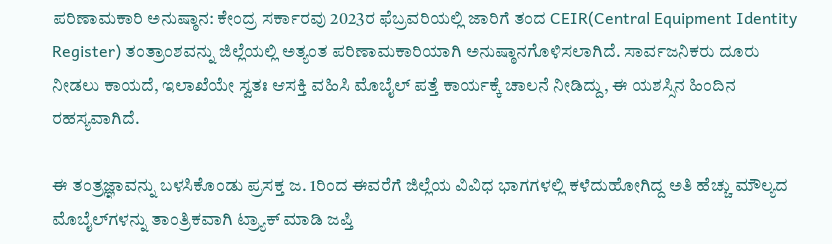ಪರಿಣಾಮಕಾರಿ ಅನುಷ್ಠಾನ: ಕೇಂದ್ರ ಸರ್ಕಾರವು 2023ರ ಫೆಬ್ರವರಿಯಲ್ಲಿ ಜಾರಿಗೆ ತಂದ CEIR(Central Equipment Identity Register) ತಂತ್ರಾಂಶವನ್ನು ಜಿಲ್ಲೆಯಲ್ಲಿ ಅತ್ಯಂತ ಪರಿಣಾಮಕಾರಿಯಾಗಿ ಅನುಷ್ಠಾನಗೊಳಿಸಲಾಗಿದೆ. ಸಾರ್ವಜನಿಕರು ದೂರು ನೀಡಲು ಕಾಯದೆ, ಇಲಾಖೆಯೇ ಸ್ವತಃ ಆಸಕ್ತಿ ವಹಿಸಿ ಮೊಬೈಲ್ ಪತ್ತೆ ಕಾರ್ಯಕ್ಕೆ ಚಾಲನೆ ನೀಡಿದ್ದು, ಈ ಯಶಸ್ಸಿನ ಹಿಂದಿನ ರಹಸ್ಯವಾಗಿದೆ.

ಈ ತಂತ್ರಜ್ಞಾವನ್ನು ಬಳಸಿಕೊಂಡು ಪ್ರಸಕ್ತ ಜ. 1ರಿಂದ ಈವರೆಗೆ ಜಿಲ್ಲೆಯ ವಿವಿಧ ಭಾಗಗಳಲ್ಲಿ ಕಳೆದುಹೋಗಿದ್ದ ಅತಿ ಹೆಚ್ಚು ಮೌಲ್ಯದ ಮೊಬೈಲ್‌ಗಳನ್ನು ತಾಂತ್ರಿಕವಾಗಿ ಟ್ರ್ಯಾಕ್ ಮಾಡಿ ಜಪ್ತಿ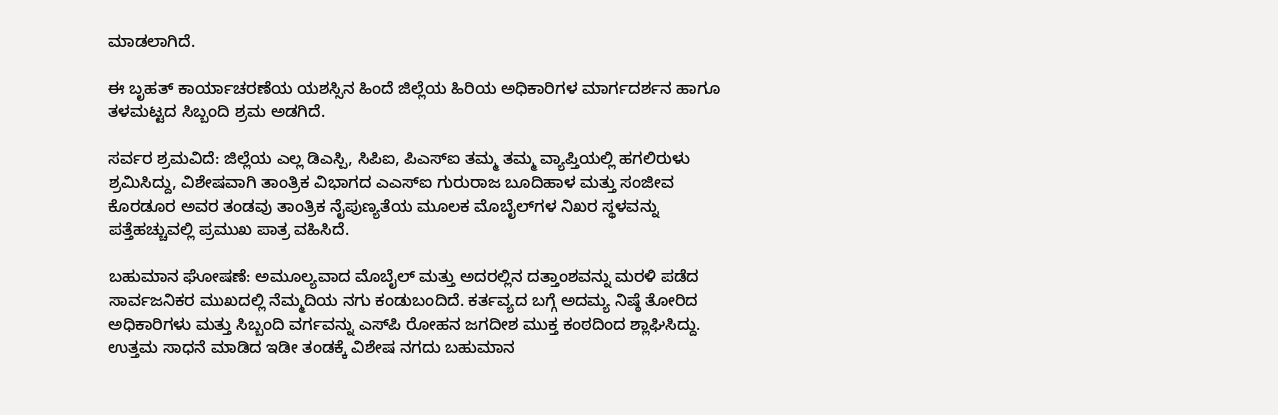ಮಾಡಲಾಗಿದೆ.

ಈ ಬೃಹತ್ ಕಾರ್ಯಾಚರಣೆಯ ಯಶಸ್ಸಿನ ಹಿಂದೆ ಜಿಲ್ಲೆಯ ಹಿರಿಯ ಅಧಿಕಾರಿಗಳ ಮಾರ್ಗದರ್ಶನ ಹಾಗೂ ತಳಮಟ್ಟದ ಸಿಬ್ಬಂದಿ ಶ್ರಮ ಅಡಗಿದೆ.

ಸರ್ವರ ಶ್ರಮವಿದೆ: ಜಿಲ್ಲೆಯ ಎಲ್ಲ ಡಿಎಸ್ಪಿ, ಸಿಪಿಐ, ಪಿಎಸ್ಐ ತಮ್ಮ ತಮ್ಮ ವ್ಯಾಪ್ತಿಯಲ್ಲಿ ಹಗಲಿರುಳು ಶ್ರಮಿಸಿದ್ದು, ವಿಶೇಷವಾಗಿ ತಾಂತ್ರಿಕ ವಿಭಾಗದ ಎಎಸ್ಐ ಗುರುರಾಜ ಬೂದಿಹಾಳ ಮತ್ತು ಸಂಜೀವ ಕೊರಡೂರ ಅವರ ತಂಡವು ತಾಂತ್ರಿಕ ನೈಪುಣ್ಯತೆಯ ಮೂಲಕ ಮೊಬೈಲ್‌ಗಳ ನಿಖರ ಸ್ಥಳವನ್ನು ಪತ್ತೆಹಚ್ಚುವಲ್ಲಿ ಪ್ರಮುಖ ಪಾತ್ರ ವಹಿಸಿದೆ.

ಬಹುಮಾನ ಘೋಷಣೆ: ಅಮೂಲ್ಯವಾದ ಮೊಬೈಲ್ ಮತ್ತು ಅದರಲ್ಲಿನ ದತ್ತಾಂಶವನ್ನು ಮರಳಿ ಪಡೆದ ಸಾರ್ವಜನಿಕರ ಮುಖದಲ್ಲಿ ನೆಮ್ಮದಿಯ ನಗು ಕಂಡುಬಂದಿದೆ. ಕರ್ತವ್ಯದ ಬಗ್ಗೆ ಅದಮ್ಯ ನಿಷ್ಠೆ ತೋರಿದ ಅಧಿಕಾರಿಗಳು ಮತ್ತು ಸಿಬ್ಬಂದಿ ವರ್ಗವನ್ನು ಎಸ್‌ಪಿ ರೋಹನ ಜಗದೀಶ ಮುಕ್ತ ಕಂಠದಿಂದ ಶ್ಲಾಘಿಸಿದ್ದು. ಉತ್ತಮ ಸಾಧನೆ ಮಾಡಿದ ಇಡೀ ತಂಡಕ್ಕೆ ವಿಶೇಷ ನಗದು ಬಹುಮಾನ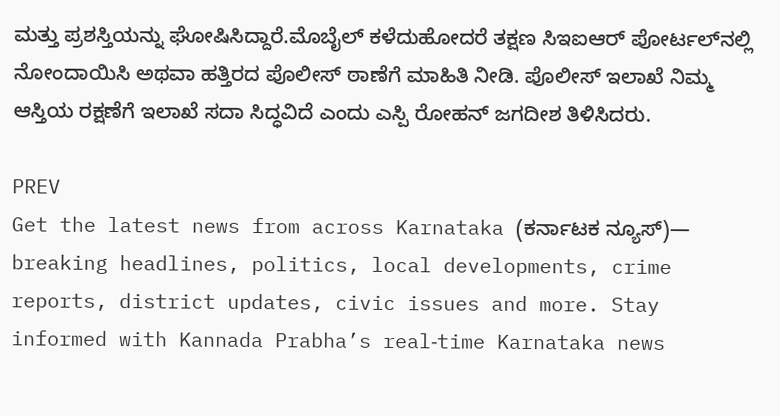ಮತ್ತು ಪ್ರಶಸ್ತಿಯನ್ನು ಘೋಷಿಸಿದ್ದಾರೆ.ಮೊಬೈಲ್ ಕಳೆದುಹೋದರೆ ತಕ್ಷಣ ಸಿಇಐಆರ್ ಪೋರ್ಟಲ್‌ನಲ್ಲಿ ನೋಂದಾಯಿಸಿ ಅಥವಾ ಹತ್ತಿರದ ಪೊಲೀಸ್ ಠಾಣೆಗೆ ಮಾಹಿತಿ ನೀಡಿ. ಪೊಲೀಸ್ ಇಲಾಖೆ ನಿಮ್ಮ ಆಸ್ತಿಯ ರಕ್ಷಣೆಗೆ ಇಲಾಖೆ ಸದಾ ಸಿದ್ಧವಿದೆ ಎಂದು ಎಸ್ಪಿ ರೋಹನ್ ಜಗದೀಶ ತಿಳಿಸಿದರು.

PREV
Get the latest news from across Karnataka (ಕರ್ನಾಟಕ ನ್ಯೂಸ್)— breaking headlines, politics, local developments, crime reports, district updates, civic issues and more. Stay informed with Kannada Prabha’s real‑time Karnataka news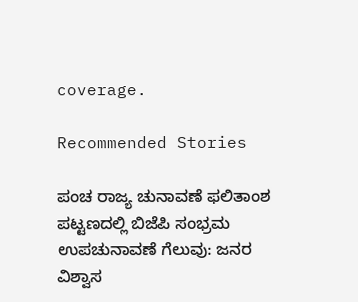coverage.

Recommended Stories

ಪಂಚ ರಾಜ್ಯ ಚುನಾವಣೆ ಫಲಿತಾಂಶ ಪಟ್ಟಣದಲ್ಲಿ ಬಿಜೆಪಿ ಸಂಭ್ರಮ
ಉಪಚುನಾವಣೆ ಗೆಲುವು: ಜನರ ವಿಶ್ವಾಸ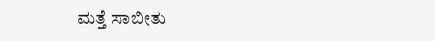ಮತ್ತೆ ಸಾಬೀತು